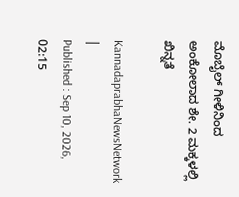ಮೊಬೈಲ್ ಗೀಳಿನಿಂದ ಅಂಕೋಲಾದ ಶೇ. 2 ಮಕ್ಕಳಲ್ಲಿ ಖಿನ್ನತೆ

KannadaprabhaNewsNetwork |
Published : Sep 10, 2026, 02:15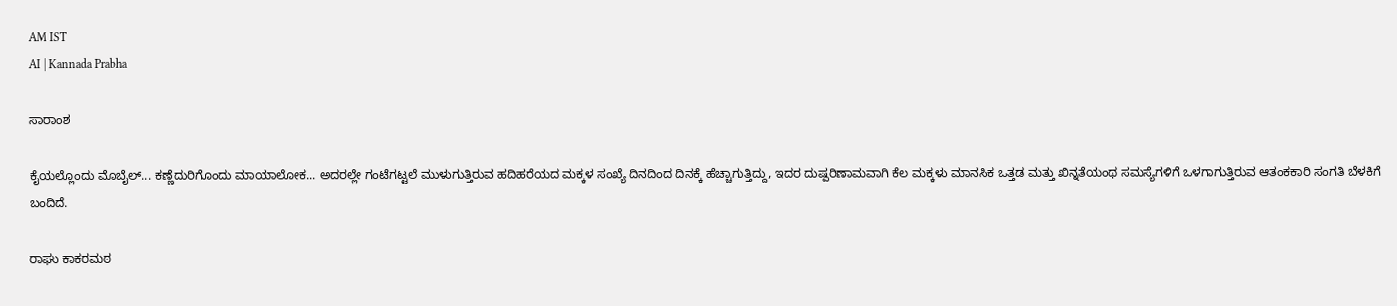AM IST
AI | Kannada Prabha

ಸಾರಾಂಶ

ಕೈಯಲ್ಲೊಂದು ಮೊಬೈಲ್... ಕಣ್ಣೆದುರಿಗೊಂದು ಮಾಯಾಲೋಕ... ಅದರಲ್ಲೇ ಗಂಟೆಗಟ್ಟಲೆ ಮುಳುಗುತ್ತಿರುವ ಹದಿಹರೆಯದ ಮಕ್ಕಳ ಸಂಖ್ಯೆ ದಿನದಿಂದ ದಿನಕ್ಕೆ ಹೆಚ್ಚಾಗುತ್ತಿದ್ದು, ಇದರ ದುಷ್ಪರಿಣಾಮವಾಗಿ ಕೆಲ ಮಕ್ಕಳು ಮಾನಸಿಕ ಒತ್ತಡ ಮತ್ತು ಖಿನ್ನತೆಯಂಥ ಸಮಸ್ಯೆಗಳಿಗೆ ಒಳಗಾಗುತ್ತಿರುವ ಆತಂಕಕಾರಿ ಸಂಗತಿ ಬೆಳಕಿಗೆ ಬಂದಿದೆ.

ರಾಘು ಕಾಕರಮಠ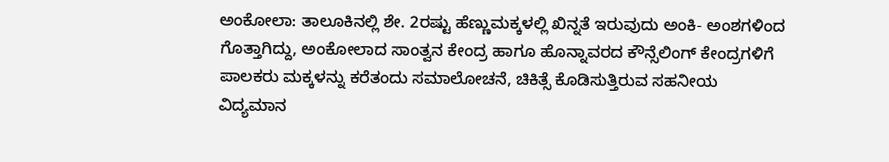ಅಂಕೋಲಾ: ತಾಲೂಕಿನಲ್ಲಿ ಶೇ. 2ರಷ್ಟು ಹೆಣ್ಣುಮಕ್ಕಳಲ್ಲಿ ಖಿನ್ನತೆ ಇರುವುದು ಅಂಕಿ- ಅಂಶಗಳಿಂದ ಗೊತ್ತಾಗಿದ್ದು, ಅಂಕೋಲಾದ ಸಾಂತ್ವನ ಕೇಂದ್ರ ಹಾಗೂ ಹೊನ್ನಾವರದ ಕೌನ್ಸೆಲಿಂಗ್ ಕೇಂದ್ರಗಳಿಗೆ ಪಾಲಕರು ಮಕ್ಕಳನ್ನು ಕರೆತಂದು ಸಮಾಲೋಚನೆ, ಚಿಕಿತ್ಸೆ ಕೊಡಿಸುತ್ತಿರುವ ಸಹನೀಯ ವಿದ್ಯಮಾನ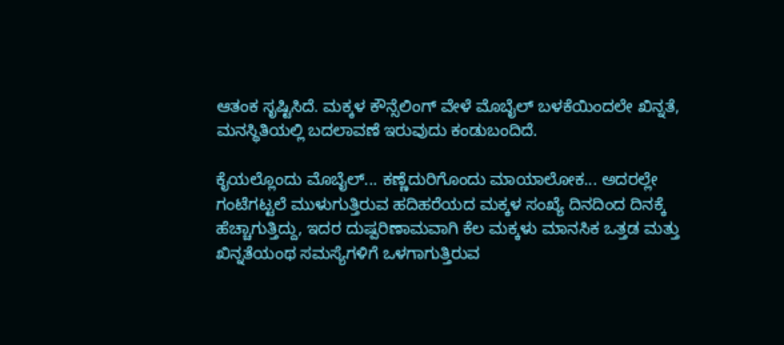ಆತಂಕ ಸೃಷ್ಟಿಸಿದೆ. ಮಕ್ಕಳ ಕೌನ್ಸೆಲಿಂಗ್ ವೇಳೆ ಮೊಬೈಲ್ ಬಳಕೆಯಿಂದಲೇ ಖಿನ್ನತೆ, ಮನಸ್ಥಿತಿಯಲ್ಲಿ ಬದಲಾವಣೆ ಇರುವುದು ಕಂಡುಬಂದಿದೆ.

ಕೈಯಲ್ಲೊಂದು ಮೊಬೈಲ್... ಕಣ್ಣೆದುರಿಗೊಂದು ಮಾಯಾಲೋಕ... ಅದರಲ್ಲೇ ಗಂಟೆಗಟ್ಟಲೆ ಮುಳುಗುತ್ತಿರುವ ಹದಿಹರೆಯದ ಮಕ್ಕಳ ಸಂಖ್ಯೆ ದಿನದಿಂದ ದಿನಕ್ಕೆ ಹೆಚ್ಚಾಗುತ್ತಿದ್ದು, ಇದರ ದುಷ್ಪರಿಣಾಮವಾಗಿ ಕೆಲ ಮಕ್ಕಳು ಮಾನಸಿಕ ಒತ್ತಡ ಮತ್ತು ಖಿನ್ನತೆಯಂಥ ಸಮಸ್ಯೆಗಳಿಗೆ ಒಳಗಾಗುತ್ತಿರುವ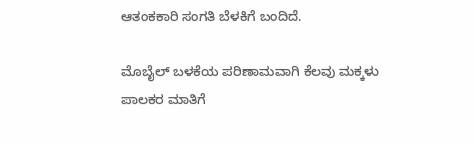ಆತಂಕಕಾರಿ ಸಂಗತಿ ಬೆಳಕಿಗೆ ಬಂದಿದೆ.

ಮೊಬೈಲ್ ಬಳಕೆಯ ಪರಿಣಾಮವಾಗಿ ಕೆಲವು ಮಕ್ಕಳು ಪಾಲಕರ ಮಾತಿಗೆ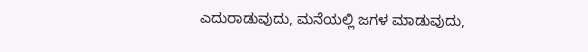ಎದುರಾಡುವುದು, ಮನೆಯಲ್ಲಿ ಜಗಳ ಮಾಡುವುದು,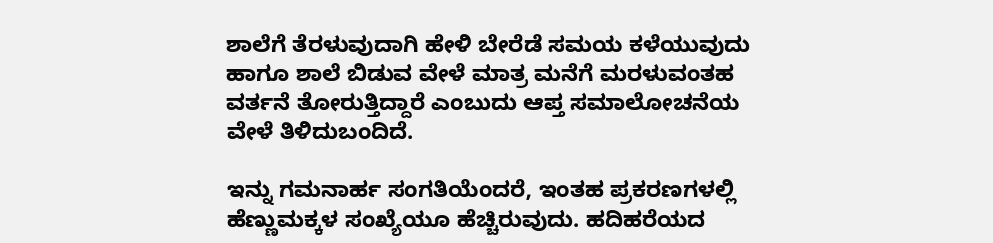ಶಾಲೆಗೆ ತೆರಳುವುದಾಗಿ ಹೇಳಿ ಬೇರೆಡೆ ಸಮಯ ಕಳೆಯುವುದು ಹಾಗೂ ಶಾಲೆ ಬಿಡುವ ವೇಳೆ ಮಾತ್ರ ಮನೆಗೆ ಮರಳುವಂತಹ ವರ್ತನೆ ತೋರುತ್ತಿದ್ದಾರೆ ಎಂಬುದು ಆಪ್ತ ಸಮಾಲೋಚನೆಯ ವೇಳೆ ತಿಳಿದುಬಂದಿದೆ.

ಇನ್ನು ಗಮನಾರ್ಹ ಸಂಗತಿಯೆಂದರೆ, ಇಂತಹ ಪ್ರಕರಣಗಳಲ್ಲಿ ಹೆಣ್ಣುಮಕ್ಕಳ ಸಂಖ್ಯೆಯೂ ಹೆಚ್ಚಿರುವುದು. ಹದಿಹರೆಯದ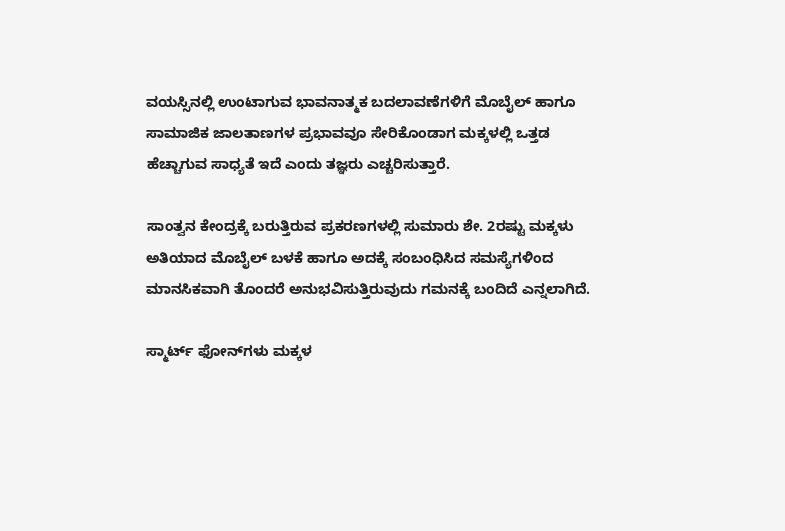ವಯಸ್ಸಿನಲ್ಲಿ ಉಂಟಾಗುವ ಭಾವನಾತ್ಮಕ ಬದಲಾವಣೆಗಳಿಗೆ ಮೊಬೈಲ್ ಹಾಗೂ ಸಾಮಾಜಿಕ ಜಾಲತಾಣಗಳ ಪ್ರಭಾವವೂ ಸೇರಿಕೊಂಡಾಗ ಮಕ್ಕಳಲ್ಲಿ ಒತ್ತಡ ಹೆಚ್ಚಾಗುವ ಸಾಧ್ಯತೆ ಇದೆ ಎಂದು ತಜ್ಞರು ಎಚ್ಚರಿಸುತ್ತಾರೆ.

ಸಾಂತ್ವನ ಕೇಂದ್ರಕ್ಕೆ ಬರುತ್ತಿರುವ ಪ್ರಕರಣಗಳಲ್ಲಿ ಸುಮಾರು ಶೇ. 2ರಷ್ಟು ಮಕ್ಕಳು ಅತಿಯಾದ ಮೊಬೈಲ್‌ ಬಳಕೆ ಹಾಗೂ ಅದಕ್ಕೆ ಸಂಬಂಧಿಸಿದ ಸಮಸ್ಯೆಗಳಿಂದ ಮಾನಸಿಕವಾಗಿ ತೊಂದರೆ ಅನುಭವಿಸುತ್ತಿರುವುದು ಗಮನಕ್ಕೆ ಬಂದಿದೆ ಎನ್ನಲಾಗಿದೆ.

ಸ್ಮಾರ್ಟ್‌ ಫೋನ್‌ಗಳು ಮಕ್ಕಳ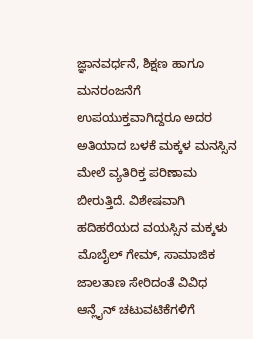ಜ್ಞಾನವರ್ಧನೆ, ಶಿಕ್ಷಣ ಹಾಗೂ ಮನರಂಜನೆಗೆ ಉಪಯುಕ್ತವಾಗಿದ್ದರೂ ಅದರ ಅತಿಯಾದ ಬಳಕೆ ಮಕ್ಕಳ ಮನಸ್ಸಿನ ಮೇಲೆ ವ್ಯತಿರಿಕ್ತ ಪರಿಣಾಮ ಬೀರುತ್ತಿದೆ. ವಿಶೇಷವಾಗಿ ಹದಿಹರೆಯದ ವಯಸ್ಸಿನ ಮಕ್ಕಳು ಮೊಬೈಲ್ ಗೇಮ್, ಸಾಮಾಜಿಕ ಜಾಲತಾಣ ಸೇರಿದಂತೆ ವಿವಿಧ ಆನ್ಲೈನ್ ಚಟುವಟಿಕೆಗಳಿಗೆ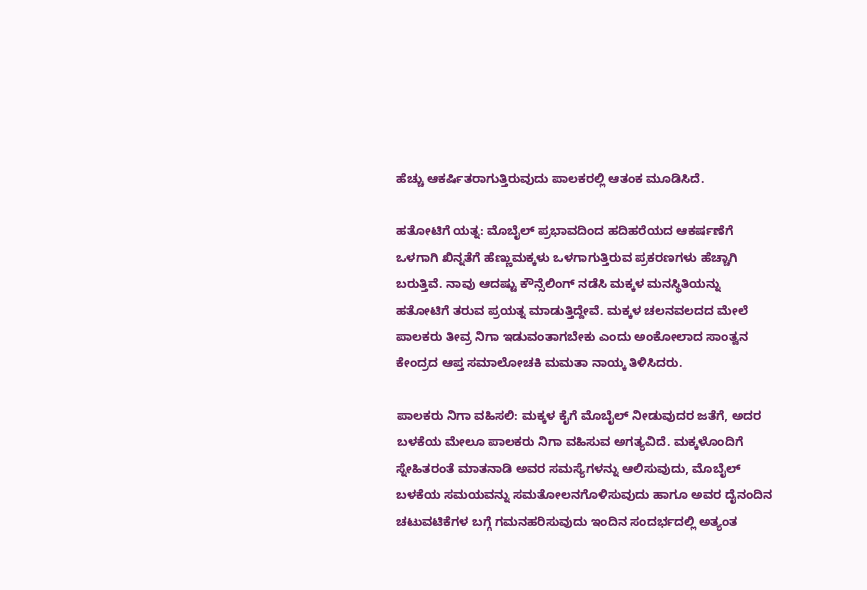ಹೆಚ್ಚು ಆಕರ್ಷಿತರಾಗುತ್ತಿರುವುದು ಪಾಲಕರಲ್ಲಿ ಆತಂಕ ಮೂಡಿಸಿದೆ.

ಹತೋಟಿಗೆ ಯತ್ನ: ಮೊಬೈಲ್ ಪ್ರಭಾವದಿಂದ ಹದಿಹರೆಯದ ಆಕರ್ಷಣೆಗೆ ಒಳಗಾಗಿ ಖಿನ್ನತೆಗೆ ಹೆಣ್ಣುಮಕ್ಕಳು ಒಳಗಾಗುತ್ತಿರುವ ಪ್ರಕರಣಗಳು ಹೆಚ್ಚಾಗಿ ಬರುತ್ತಿವೆ. ನಾವು ಆದಷ್ಟು ಕೌನ್ಸೆಲಿಂಗ್ ನಡೆಸಿ ಮಕ್ಕಳ ಮನಸ್ಥಿತಿಯನ್ನು ಹತೋಟಿಗೆ ತರುವ ಪ್ರಯತ್ನ ಮಾಡುತ್ತಿದ್ದೇವೆ. ಮಕ್ಕಳ ಚಲನವಲದದ ಮೇಲೆ ಪಾಲಕರು ತೀವ್ರ ನಿಗಾ ಇಡುವಂತಾಗಬೇಕು ಎಂದು ಅಂಕೋಲಾದ ಸಾಂತ್ವನ ಕೇಂದ್ರದ ಆಪ್ತ ಸಮಾಲೋಚಕಿ ಮಮತಾ ನಾಯ್ಕ ತಿಳಿಸಿದರು.

ಪಾಲಕರು ನಿಗಾ ವಹಿಸಲಿ: ಮಕ್ಕಳ ಕೈಗೆ ಮೊಬೈಲ್ ನೀಡುವುದರ ಜತೆಗೆ, ಅದರ ಬಳಕೆಯ ಮೇಲೂ ಪಾಲಕರು ನಿಗಾ ವಹಿಸುವ ಅಗತ್ಯವಿದೆ. ಮಕ್ಕಳೊಂದಿಗೆ ಸ್ನೇಹಿತರಂತೆ ಮಾತನಾಡಿ ಅವರ ಸಮಸ್ಯೆಗಳನ್ನು ಆಲಿಸುವುದು, ಮೊಬೈಲ್ ಬಳಕೆಯ ಸಮಯವನ್ನು ಸಮತೋಲನಗೊಳಿಸುವುದು ಹಾಗೂ ಅವರ ದೈನಂದಿನ ಚಟುವಟಿಕೆಗಳ ಬಗ್ಗೆ ಗಮನಹರಿಸುವುದು ಇಂದಿನ ಸಂದರ್ಭದಲ್ಲಿ ಅತ್ಯಂತ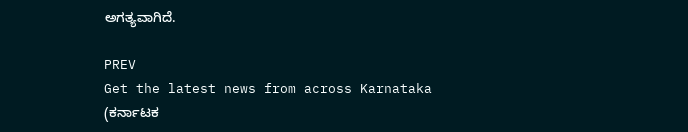ಅಗತ್ಯವಾಗಿದೆ.

PREV
Get the latest news from across Karnataka (ಕರ್ನಾಟಕ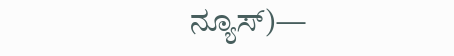ನ್ಯೂಸ್)—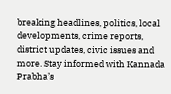breaking headlines, politics, local developments, crime reports, district updates, civic issues and more. Stay informed with Kannada Prabha’s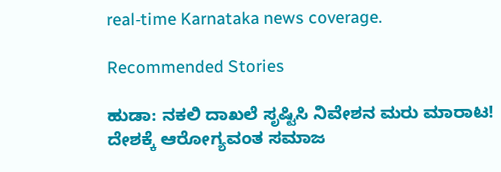real‑time Karnataka news coverage.

Recommended Stories

ಹುಡಾ: ನಕಲಿ ದಾಖಲೆ ಸೃಷ್ಟಿಸಿ ನಿವೇಶನ ಮರು ಮಾರಾಟ!
ದೇಶಕ್ಕೆ ಆರೋಗ್ಯವಂತ ಸಮಾಜ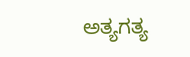ಅತ್ಯಗತ್ಯ